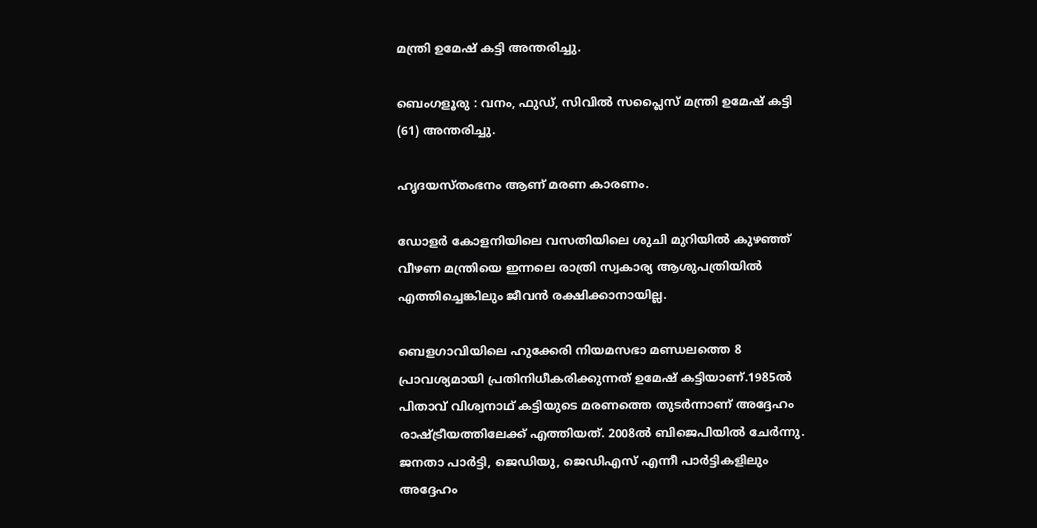മന്ത്രി ഉമേഷ് കട്ടി അന്തരിച്ചു.

ബെംഗളൂരു : വനം, ഫുഡ്, സിവിൽ സപ്ലൈസ് മന്ത്രി ഉമേഷ് കട്ടി (61) അന്തരിച്ചു.

ഹൃദയസ്തംഭനം ആണ് മരണ കാരണം.

ഡോളര്‍ കോളനിയിലെ വസതിയിലെ ശുചി മുറിയില്‍ കുഴഞ്ഞ് വീഴണ മന്ത്രിയെ ഇന്നലെ രാത്രി സ്വകാര്യ ആശുപത്രിയില്‍ എത്തിച്ചെങ്കിലും ജീവന്‍ രക്ഷിക്കാനായില്ല.

ബെളഗാവിയിലെ ഹുക്കേരി നിയമസഭാ മണ്ഡലത്തെ 8 പ്രാവശ്യമായി പ്രതിനിധീകരിക്കുന്നത് ഉമേഷ് കട്ടിയാണ്.1985ല്‍ പിതാവ് വിശ്വനാഥ് കട്ടിയുടെ മരണത്തെ തുടര്‍ന്നാണ് അദ്ദേഹം രാഷ്ട്രീയത്തിലേക്ക് എത്തിയത്. 2008ല്‍ ബിജെപിയില്‍ ചേര്‍ന്നു. ജനതാ പാര്‍ട്ടി, ജെഡിയു, ജെഡിഎസ് എന്നീ പാര്‍ട്ടികളിലും അദ്ദേഹം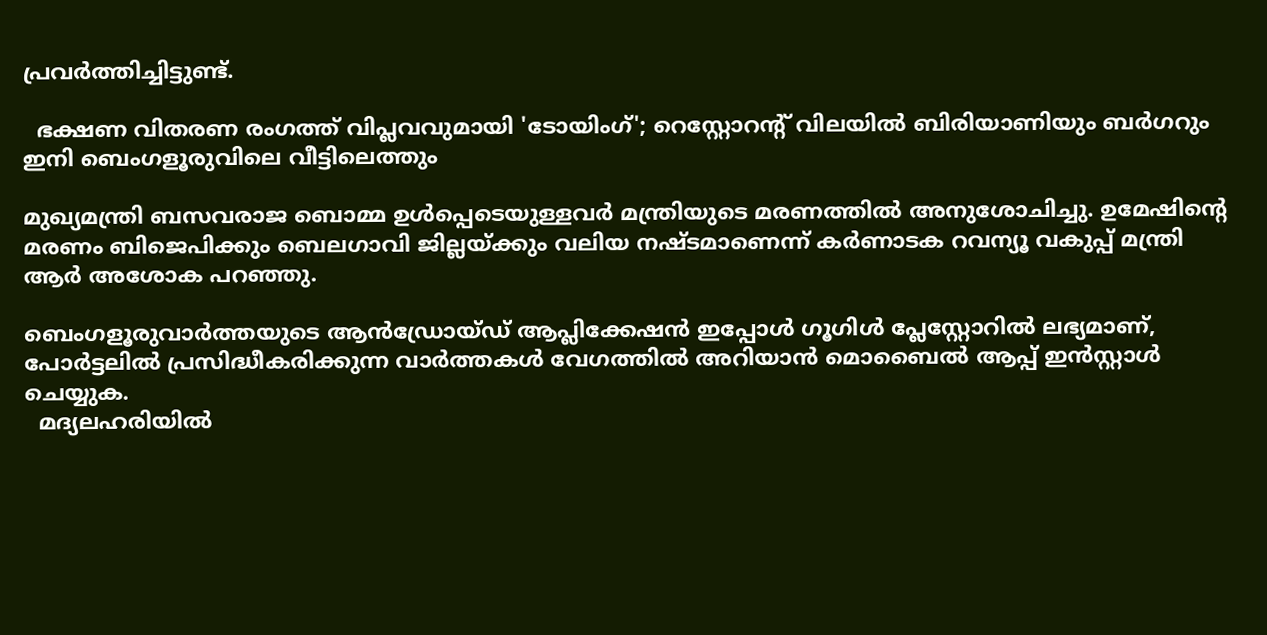പ്രവര്‍ത്തിച്ചിട്ടുണ്ട്.

  ഭക്ഷണ വിതരണ രംഗത്ത് വിപ്ലവവുമായി 'ടോയിംഗ്'; റെസ്റ്റോറന്റ് വിലയിൽ ബിരിയാണിയും ബർഗറും ഇനി ബെംഗളൂരുവിലെ വീട്ടിലെത്തും

മുഖ്യമന്ത്രി ബസവരാജ ബൊമ്മ ഉള്‍പ്പെടെയുള്ളവര്‍ മന്ത്രിയുടെ മരണത്തില്‍ അനുശോചിച്ചു. ഉമേഷിന്റെ മരണം ബിജെപിക്കും ബെലഗാവി ജില്ലയ്ക്കും വലിയ നഷ്ടമാണെന്ന് കര്‍ണാടക റവന്യൂ വകുപ്പ് മന്ത്രി ആര്‍ അശോക പറഞ്ഞു.

ബെംഗളൂരുവാർത്തയുടെ ആൻഡ്രോയ്ഡ് ആപ്ലിക്കേഷൻ ഇപ്പോൾ ഗൂഗിൾ പ്ലേസ്റ്റോറിൽ ലഭ്യമാണ്, പോർട്ടലിൽ പ്രസിദ്ധീകരിക്കുന്ന വാർത്തകൾ വേഗത്തിൽ അറിയാൻ മൊബൈൽ ആപ്പ് ഇൻസ്റ്റാൾ ചെയ്യുക.
  മദ്യലഹരിയിൽ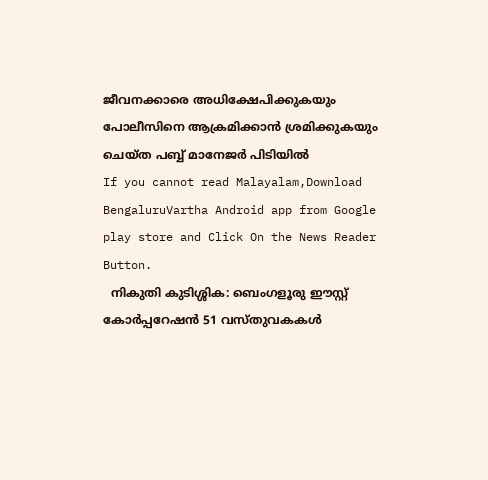ജീവനക്കാരെ അധിക്ഷേപിക്കുകയും പോലീസിനെ ആക്രമിക്കാൻ ശ്രമിക്കുകയും ചെയ്ത പബ്ബ് മാനേജർ പിടിയിൽ
If you cannot read Malayalam,Download BengaluruVartha Android app from Google play store and Click On the News Reader Button.
  നികുതി കുടിശ്ശിക: ബെംഗളൂരു ഈസ്റ്റ് കോർപ്പറേഷൻ 51 വസ്തുവകകൾ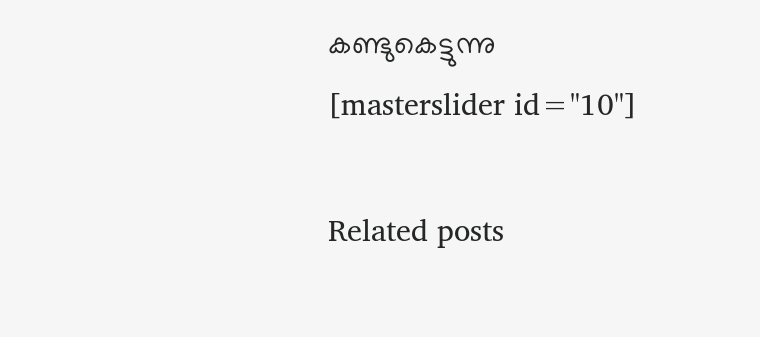കണ്ടുകെട്ടുന്നു
[masterslider id="10"]

Related posts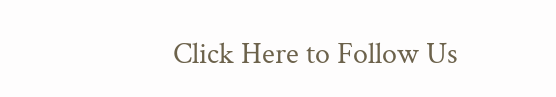Click Here to Follow Us